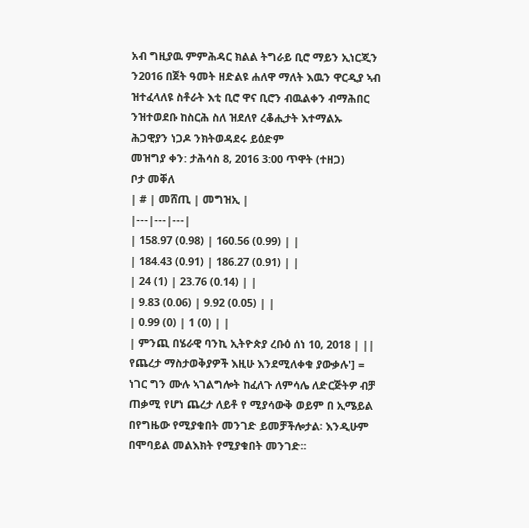አብ ግዚያዉ ምምሕዳር ክልል ትግራይ ቢሮ ማይን ኢነርጂን ን2016 በጀት ዓመት ዘድልዩ ሐለዋ ማለት እዉን ዋርዲያ ኣብ ዝተፈላለዩ ስቶራት እቲ ቢሮ ዋና ቢሮን ብዉልቀን ብማሕበር ንዝተወደቡ ከስርሕ ስለ ዝደለየ ረቆሒታት እተማልኡ ሕጋዊያን ነጋዶ ንክትወዳደሩ ይዕድም
መዝግያ ቀን: ታሕሳስ 8, 2016 3:00 ጥዋት (ተዘጋ)
ቦታ መቐለ
| # | መሸጢ | መግዝኢ |
|---|---|---|
| 158.97 (0.98) | 160.56 (0.99) | |
| 184.43 (0.91) | 186.27 (0.91) | |
| 24 (1) | 23.76 (0.14) | |
| 9.83 (0.06) | 9.92 (0.05) | |
| 0.99 (0) | 1 (0) | |
| ምንጪ በሄራዊ ባንኪ ኢትዮጵያ ረቡዕ ሰነ 10, 2018 | ||
የጨረታ ማስታወቅያዎች እዚሁ እንደሚለቀቁ ያውቃሉ'] = ነገር ግን ሙሉ ኣገልግሎት ከፈለጉ ለምሳሌ ለድርጅትዎ ብቻ ጠቃሚ የሆነ ጨረታ ለይቶ የ ሚያሳውቅ ወይም በ ኢሜይል በየግዜው የሚያቁበት መንገድ ይመቻችሎታል፡ እንዲሁም በሞባይል መልእክት የሚያቁበት መንገድ፡፡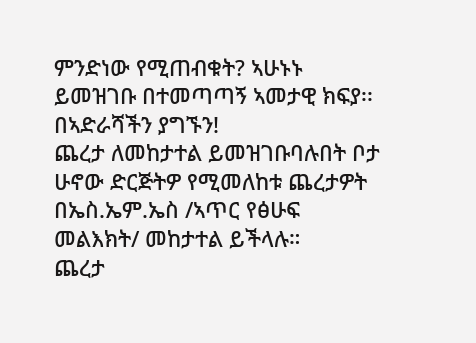ምንድነው የሚጠብቁት? ኣሁኑኑ ይመዝገቡ በተመጣጣኝ ኣመታዊ ክፍያ፡፡ በኣድራሻችን ያግኙን!
ጨረታ ለመከታተል ይመዝገቡባሉበት ቦታ ሁኖው ድርጅትዎ የሚመለከቱ ጨረታዎት በኤስ.ኤም.ኤስ /ኣጥር የፅሁፍ መልእክት/ መከታተል ይችላሉ።
ጨረታ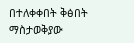በተለቀቀበት ቅፅበት ማስታወቅያው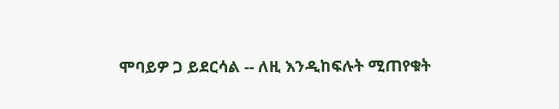ሞባይዎ ጋ ይደርሳል -- ለዚ እንዲከፍሉት ሚጠየቁት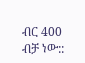ብር 400 ብቻ ነው::